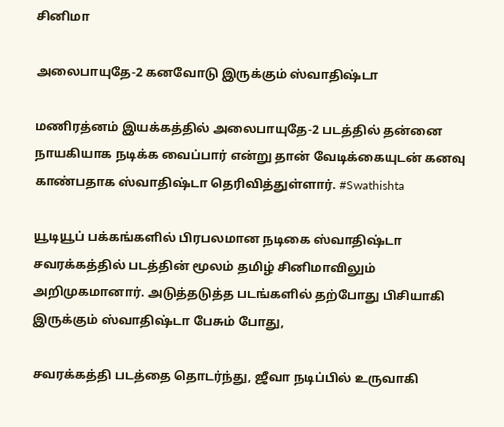சினிமா

அலைபாயுதே-2 கனவோடு இருக்கும் ஸ்வாதிஷ்டா

மணிரத்னம் இயக்கத்தில் அலைபாயுதே-2 படத்தில் தன்னை நாயகியாக நடிக்க வைப்பார் என்று தான் வேடிக்கையுடன் கனவு காண்பதாக ஸ்வாதிஷ்டா தெரிவித்துள்ளார். #Swathishta

யூடியூப் பக்கங்களில் பிரபலமான நடிகை ஸ்வாதிஷ்டா சவரக்கத்தில் படத்தின் மூலம் தமிழ் சினிமாவிலும் அறிமுகமானார். அடுத்தடுத்த படங்களில் தற்போது பிசியாகி இருக்கும் ஸ்வாதிஷ்டா பேசும் போது,

சவரக்கத்தி படத்தை தொடர்ந்து, ஜீவா நடிப்பில் உருவாகி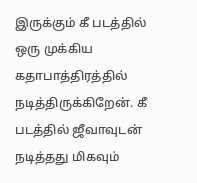இருக்கும் கீ படத்தில் ஒரு முக்கிய கதாபாத்திரத்தில் நடித்திருக்கிறேன். கீ படத்தில் ஜீவாவுடன் நடித்தது மிகவும்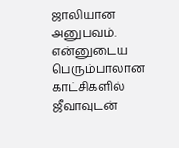ஜாலியான அனுபவம். என்னுடைய பெரும்பாலான காட்சிகளில் ஜீவாவுடன்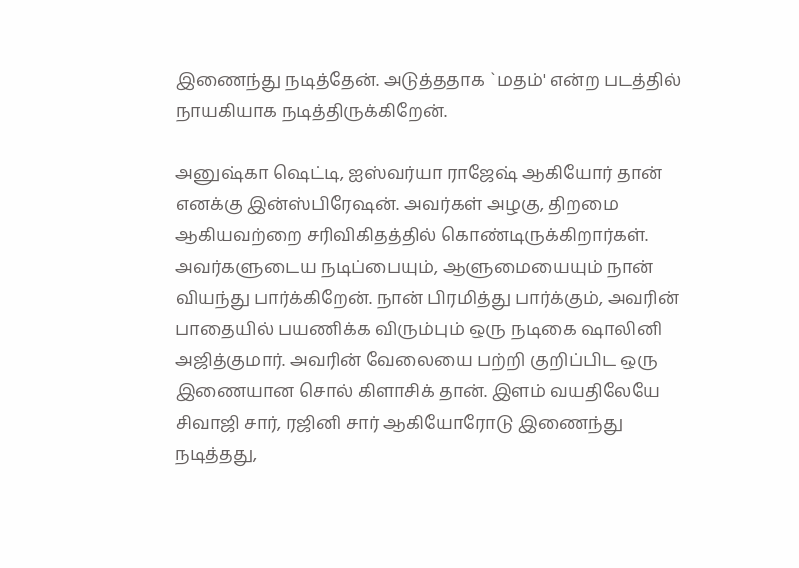இணைந்து நடித்தேன். அடுத்ததாக `மதம்' என்ற படத்தில் நாயகியாக நடித்திருக்கிறேன்.

அனுஷ்கா ஷெட்டி, ஐஸ்வர்யா ராஜேஷ் ஆகியோர் தான் எனக்கு இன்ஸ்பிரேஷன். அவர்கள் அழகு, திறமை ஆகியவற்றை சரிவிகிதத்தில் கொண்டிருக்கிறார்கள். அவர்களுடைய நடிப்பையும், ஆளுமையையும் நான் வியந்து பார்க்கிறேன். நான் பிரமித்து பார்க்கும், அவரின் பாதையில் பயணிக்க விரும்பும் ஒரு நடிகை ஷாலினி அஜித்குமார். அவரின் வேலையை பற்றி குறிப்பிட ஒரு இணையான சொல் கிளாசிக் தான். இளம் வயதிலேயே சிவாஜி சார், ரஜினி சார் ஆகியோரோடு இணைந்து நடித்தது,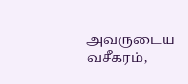அவருடைய வசீகரம்,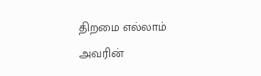திறமை எல்லாம் அவரின்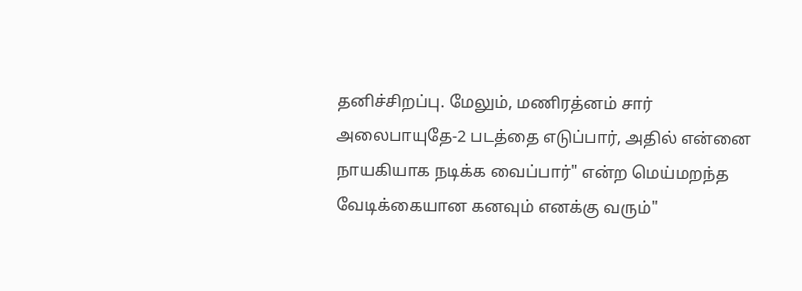தனிச்சிறப்பு. மேலும், மணிரத்னம் சார் அலைபாயுதே-2 படத்தை எடுப்பார், அதில் என்னை நாயகியாக நடிக்க வைப்பார்" என்ற மெய்மறந்த வேடிக்கையான கனவும் எனக்கு வரும்"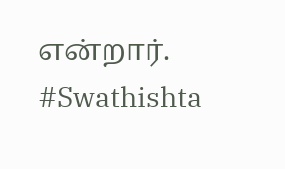என்றார். #Swathishta